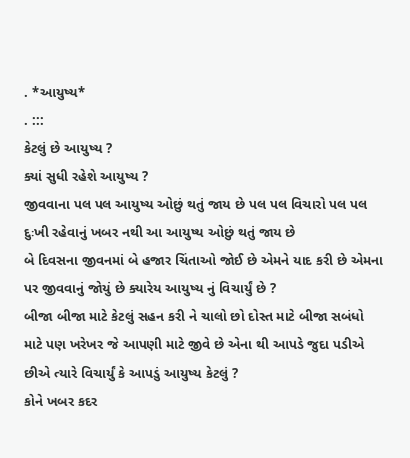. *આયુષ્ય*
. :::
કેટલું છે આયુષ્ય ?
ક્યાં સુધી રહેશે આયુષ્ય ?
જીવવાના પલ પલ આયુષ્ય ઓછું થતું જાય છે પલ પલ વિચારો પલ પલ દુઃખી રહેવાનું ખબર નથી આ આયુષ્ય ઓછું થતું જાય છે
બે દિવસના જીવનમાં બે હજાર ચિંતાઓ જોઈ છે એમને યાદ કરી છે એમના પર જીવવાનું જોયું છે ક્યારેય આયુષ્ય નું વિચાર્યું છે ?
બીજા બીજા માટે કેટલું સહન કરી ને ચાલો છો દોસ્ત માટે બીજા સબંધો માટે પણ ખરેખર જે આપણી માટે જીવે છે એના થી આપડે જુદા પડીએ છીએ ત્યારે વિચાર્યું કે આપડું આયુષ્ય કેટલું ?
કોને ખબર કદર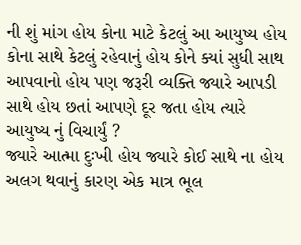ની શું માંગ હોય કોના માટે કેટલું આ આયુષ્ય હોય કોના સાથે કેટલું રહેવાનું હોય કોને ક્યાં સુધી સાથ આપવાનો હોય પણ જરૂરી વ્યક્તિ જ્યારે આપડી સાથે હોય છતાં આપણે દૂર જતા હોય ત્યારે આયુષ્ય નું વિચાર્યું ?
જ્યારે આત્મા દુઃખી હોય જ્યારે કોઈ સાથે ના હોય અલગ થવાનું કારણ એક માત્ર ભૂલ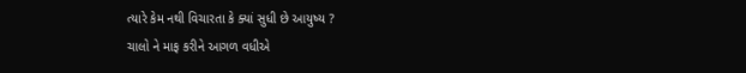ત્યારે કેમ નથી વિચારતા કે ક્યાં સુધી છે આયુષ્ય ?
ચાલો ને માફ કરીને આગળ વધીએ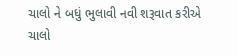ચાલો ને બધું ભુલાવી નવી શરૂવાત કરીએ
ચાલો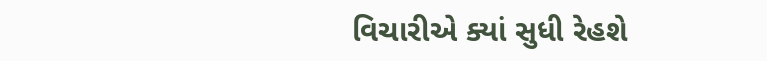વિચારીએ ક્યાં સુધી રેહશે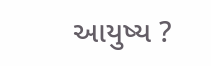આયુષ્ય ?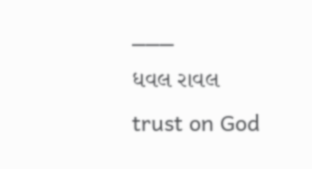___
ધવલ રાવલ
trust on God